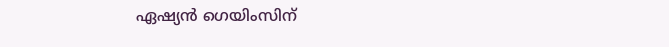ഏഷ്യൻ ഗെയിംസിന്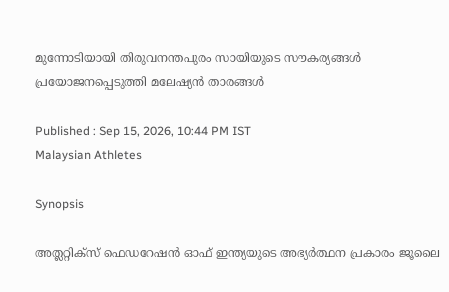മുന്നോടിയായി തിരുവനന്തപുരം സായിയുടെ സൗകര്യങ്ങൾ പ്രയോജനപ്പെടുത്തി മലേഷ്യൻ താരങ്ങൾ

Published : Sep 15, 2026, 10:44 PM IST
Malaysian Athletes

Synopsis

അത്ലറ്റിക്സ് ഫെഡറേഷൻ ഓഫ് ഇന്ത്യയുടെ അഭ്യർത്ഥന പ്രകാരം ജൂലൈ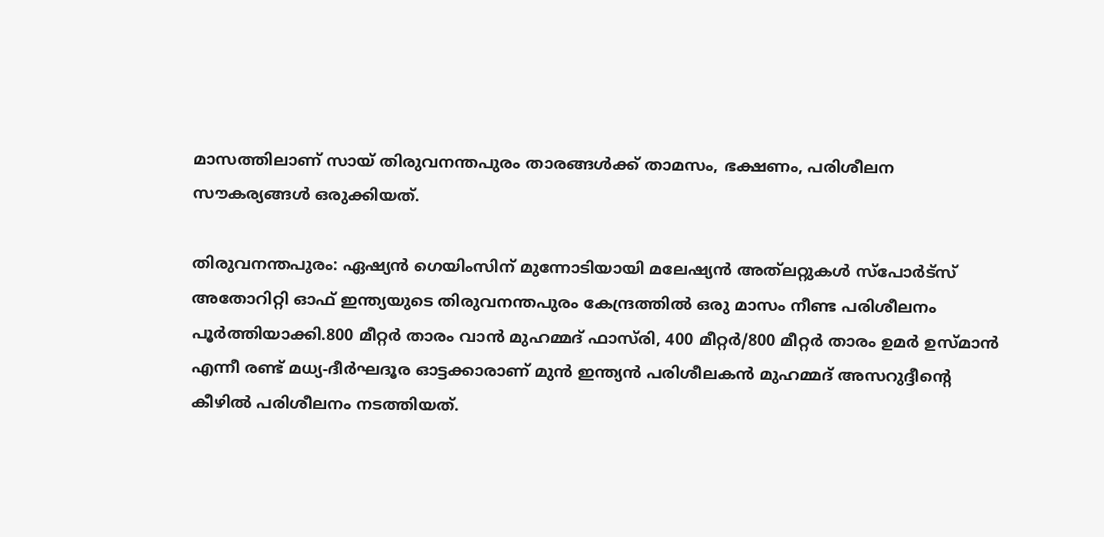മാസത്തിലാണ് സായ് തിരുവനന്തപുരം താരങ്ങൾക്ക് താമസം, ഭക്ഷണം, പരിശീലന സൗകര്യങ്ങൾ ഒരുക്കിയത്.

തിരുവനന്തപുരം: ഏഷ്യൻ ഗെയിംസിന് മുന്നോടിയായി മലേഷ്യൻ അത്‌ലറ്റുകൾ സ്പോർട്സ് അതോറിറ്റി ഓഫ് ഇന്ത്യയുടെ തിരുവനന്തപുരം കേന്ദ്രത്തിൽ ഒരു മാസം നീണ്ട പരിശീലനം പൂർത്തിയാക്കി.800 മീറ്റർ താരം വാൻ മുഹമ്മദ് ഫാസ്‌രി, 400 മീറ്റർ/800 മീറ്റർ താരം ഉമർ ഉസ്മാൻ എന്നീ രണ്ട് മധ്യ-ദീർഘദൂര ഓട്ടക്കാരാണ് മുൻ ഇന്ത്യൻ പരിശീലകൻ മുഹമ്മദ് അസറുദ്ദീന്റെ കീഴിൽ പരിശീലനം നടത്തിയത്.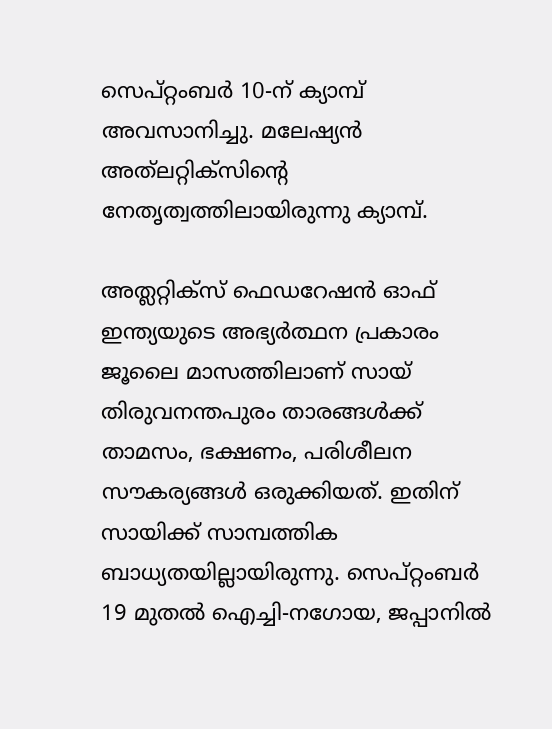സെപ്റ്റംബർ 10-ന് ക്യാമ്പ് അവസാനിച്ചു. മലേഷ്യൻ അത്‌ലറ്റിക്‌സിന്‍റെ നേതൃത്വത്തിലായിരുന്നു ക്യാമ്പ്.

അത്ലറ്റിക്സ് ഫെഡറേഷൻ ഓഫ് ഇന്ത്യയുടെ അഭ്യർത്ഥന പ്രകാരം ജൂലൈ മാസത്തിലാണ് സായ് തിരുവനന്തപുരം താരങ്ങൾക്ക് താമസം, ഭക്ഷണം, പരിശീലന സൗകര്യങ്ങൾ ഒരുക്കിയത്. ഇതിന് സായിക്ക് സാമ്പത്തിക ബാധ്യതയില്ലായിരുന്നു. സെപ്റ്റംബർ 19 മുതൽ ഐച്ചി-നഗോയ, ജപ്പാനിൽ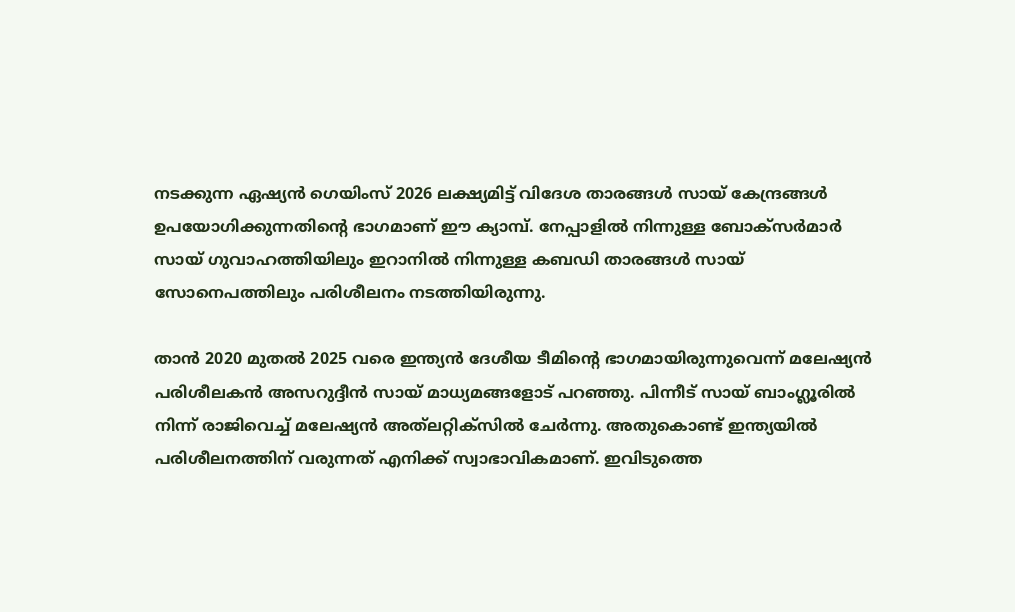നടക്കുന്ന ഏഷ്യൻ ഗെയിംസ് 2026 ലക്ഷ്യമിട്ട് വിദേശ താരങ്ങൾ സായ് കേന്ദ്രങ്ങൾ ഉപയോഗിക്കുന്നതിന്റെ ഭാഗമാണ് ഈ ക്യാമ്പ്. നേപ്പാളിൽ നിന്നുള്ള ബോക്സർമാർ സായ് ഗുവാഹത്തിയിലും ഇറാനിൽ നിന്നുള്ള കബഡി താരങ്ങൾ സായ് സോനെപത്തിലും പരിശീലനം നടത്തിയിരുന്നു.

താൻ 2020 മുതൽ 2025 വരെ ഇന്ത്യൻ ദേശീയ ടീമിന്‍റെ ഭാഗമായിരുന്നുവെന്ന് മലേഷ്യൻ പരിശീലകൻ അസറുദ്ദീൻ സായ് മാധ്യമങ്ങളോട് പറഞ്ഞു. പിന്നീട് സായ് ബാംഗ്ലൂരിൽ നിന്ന് രാജിവെച്ച് മലേഷ്യൻ അത്‌ലറ്റിക്‌സിൽ ചേർന്നു. അതുകൊണ്ട് ഇന്ത്യയിൽ പരിശീലനത്തിന് വരുന്നത് എനിക്ക് സ്വാഭാവികമാണ്. ഇവിടുത്തെ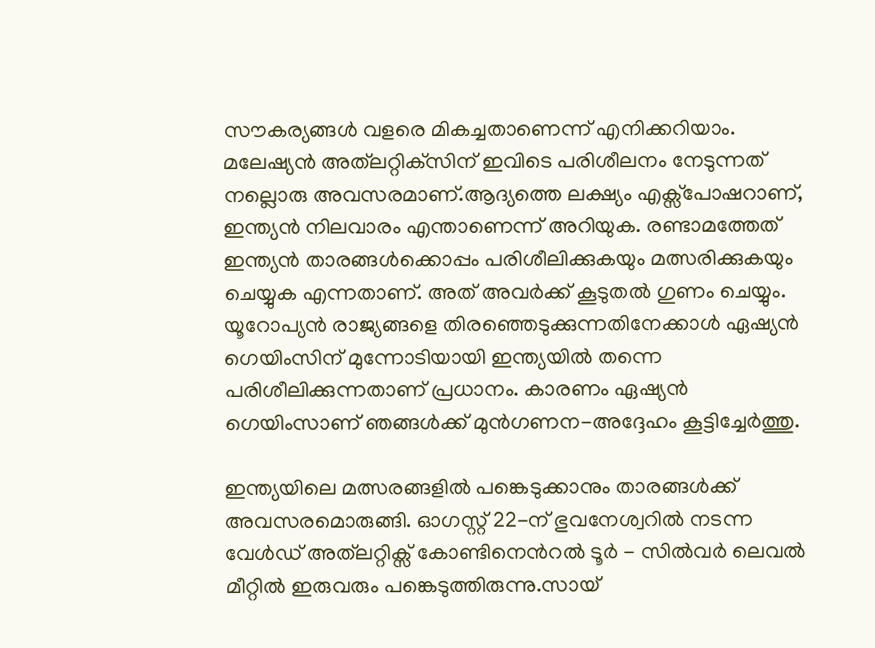സൗകര്യങ്ങൾ വളരെ മികച്ചതാണെന്ന് എനിക്കറിയാം. മലേഷ്യൻ അത്‌ലറ്റിക്‌സിന് ഇവിടെ പരിശീലനം നേടുന്നത് നല്ലൊരു അവസരമാണ്.ആദ്യത്തെ ലക്ഷ്യം എക്സ്പോഷറാണ്, ഇന്ത്യൻ നിലവാരം എന്താണെന്ന് അറിയുക. രണ്ടാമത്തേത് ഇന്ത്യൻ താരങ്ങൾക്കൊപ്പം പരിശീലിക്കുകയും മത്സരിക്കുകയും ചെയ്യുക എന്നതാണ്. അത് അവർക്ക് കൂടുതൽ ഗുണം ചെയ്യും. യൂറോപ്യൻ രാജ്യങ്ങളെ തിരഞ്ഞെടുക്കുന്നതിനേക്കാൾ ഏഷ്യൻ ഗെയിംസിന് മുന്നോടിയായി ഇന്ത്യയിൽ തന്നെ പരിശീലിക്കുന്നതാണ് പ്രധാനം. കാരണം ഏഷ്യൻ ഗെയിംസാണ് ഞങ്ങൾക്ക് മുൻഗണന-അദ്ദേഹം കൂട്ടിച്ചേർത്തു.

ഇന്ത്യയിലെ മത്സരങ്ങളിൽ പങ്കെടുക്കാനും താരങ്ങൾക്ക് അവസരമൊരുങ്ങി. ഓഗസ്റ്റ് 22-ന് ഭുവനേശ്വറിൽ നടന്ന വേൾഡ് അത്‌ലറ്റിക്സ് കോണ്ടിനെന്‍റൽ ടൂർ - സിൽവർ ലെവൽ മീറ്റിൽ ഇരുവരും പങ്കെടുത്തിരുന്നു.സായ്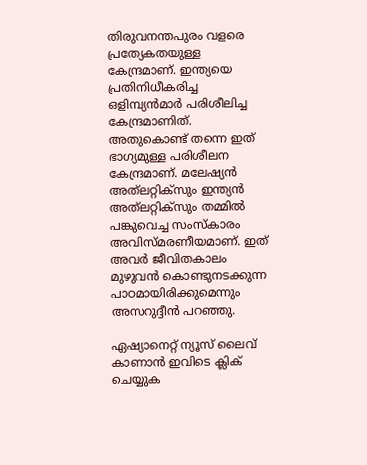തിരുവനന്തപുരം വളരെ പ്രത്യേകതയുള്ള കേന്ദ്രമാണ്. ഇന്ത്യയെ പ്രതിനിധീകരിച്ച ഒളിമ്പ്യൻമാർ പരിശീലിച്ച കേന്ദ്രമാണിത്. അതുകൊണ്ട് തന്നെ ഇത് ഭാഗ്യമുള്ള പരിശീലന കേന്ദ്രമാണ്. മലേഷ്യൻ അത്‌ലറ്റിക്‌സും ഇന്ത്യൻ അത്‌ലറ്റിക്‌സും തമ്മിൽ പങ്കുവെച്ച സംസ്കാരം അവിസ്മരണീയമാണ്. ഇത് അവർ ജീവിതകാലം മുഴുവൻ കൊണ്ടുനടക്കുന്ന പാഠമായിരിക്കുമെന്നും അസറുദ്ദീൻ പറഞ്ഞു.

ഏഷ്യാനെറ്റ് ന്യൂസ് ലൈവ് കാണാന്‍ ഇവിടെ ക്ലിക് ചെയ്യുക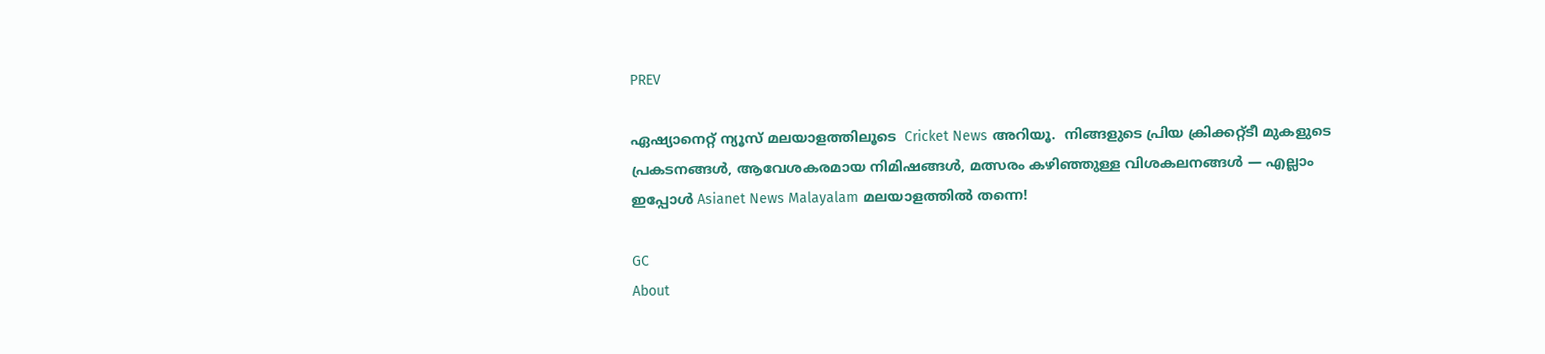PREV

ഏഷ്യാനെറ്റ് ന്യൂസ് മലയാളത്തിലൂടെ  Cricket News അറിയൂ.  നിങ്ങളുടെ പ്രിയ ക്രിക്കറ്റ്ടീ മുകളുടെ പ്രകടനങ്ങൾ, ആവേശകരമായ നിമിഷങ്ങൾ, മത്സരം കഴിഞ്ഞുള്ള വിശകലനങ്ങൾ — എല്ലാം ഇപ്പോൾ Asianet News Malayalam മലയാളത്തിൽ തന്നെ!

GC
About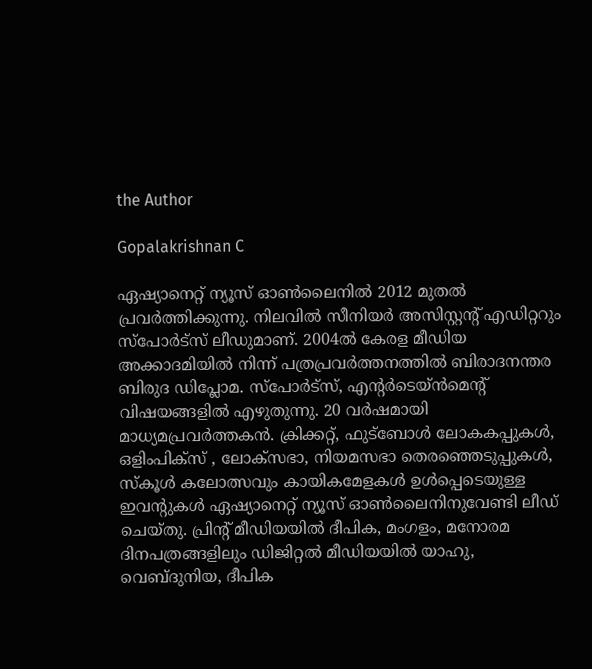the Author

Gopalakrishnan C

ഏഷ്യാനെറ്റ് ന്യൂസ് ഓണ്‍ലൈനില്‍ 2012 മുതല്‍ പ്രവര്‍ത്തിക്കുന്നു. നിലവില്‍ സീനിയര്‍ അസിസ്റ്റന്‍റ് എഡിറ്ററും സ്പോർട്സ് ലീഡുമാണ്. 2004ൽ കേരള മീഡിയ അക്കാദമിയില്‍ നിന്ന് പത്രപ്രവര്‍ത്തനത്തില്‍ ബിരാദനന്തര ബിരുദ ഡിപ്ലോമ. സ്പോര്‍ട്സ്, എന്‍റര്‍ടെയ്ൻമെന്‍റ് വിഷയങ്ങളില്‍ എഴുതുന്നു. 20 വര്‍ഷമായി മാധ്യമപ്രവര്‍ത്തകൻ. ക്രിക്കറ്റ്, ഫുട്ബോള്‍ ലോകകപ്പുകൾ, ഒളിംപിക്സ് , ലോക്സഭാ, നിയമസഭാ തെരഞ്ഞെടുപ്പുകള്‍, സ്കൂള്‍ കലോത്സവും കായികമേളകള്‍ ഉള്‍പ്പെടെയുള്ള ഇവന്‍റുകള്‍ ഏഷ്യാനെറ്റ് ന്യൂസ് ഓണ്‍ലൈനിനുവേണ്ടി ലീഡ് ചെയ്തു. പ്രിന്‍റ് മീഡിയയില്‍ ദീപിക, മംഗളം, മനോരമ ദിനപത്രങ്ങളിലും ഡിജിറ്റൽ മീഡിയയില്‍ യാഹു, വെബ്ദുനിയ, ദീപിക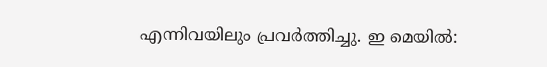എന്നിവയിലും പ്രവര്‍ത്തിച്ചു. ഇ മെയില്‍: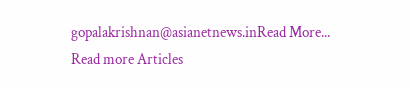gopalakrishnan@asianetnews.inRead More...
Read more Articles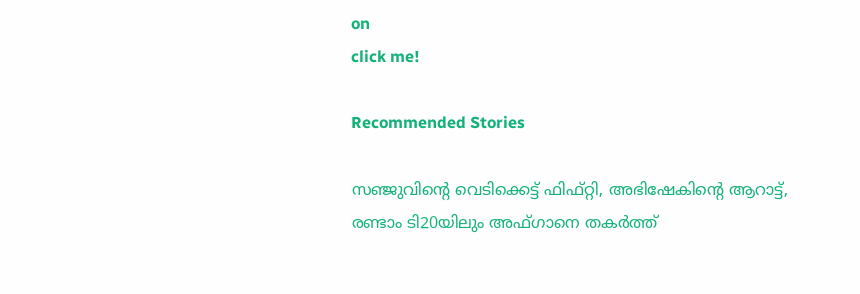on
click me!

Recommended Stories

സഞ്ജുവിന്‍റെ വെടിക്കെട്ട് ഫിഫ്റ്റി, അഭിഷേകിന്‍റെ ആറാട്ട്, രണ്ടാം ടി20യിലും അഫ്ഗാനെ തകര്‍ത്ത്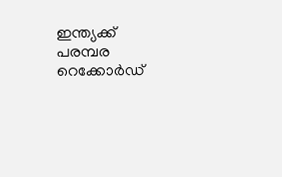ഇന്ത്യക്ക് പരമ്പര
റെക്കോർഡ്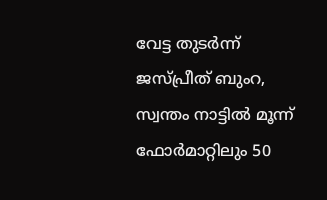വേട്ട തുടർന്ന് ജസ്പ്രീത് ബുംറ, സ്വന്തം നാട്ടിൽ മൂന്ന് ഫോർമാറ്റിലും 50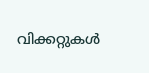വിക്കറ്റുകൾ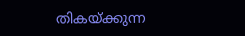തികയ്ക്കുന്ന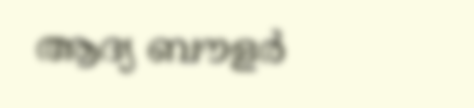ആദ്യ ബൗളര്‍